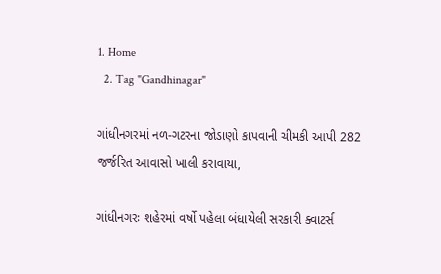1. Home
  2. Tag "Gandhinagar"

ગાંધીનગરમાં નળ-ગટરના જોડાણો કાપવાની ચીમકી આપી 282 જર્જરિત આવાસો ખાલી કરાવાયા,

ગાંધીનગરઃ શહેરમાં વર્ષો પહેલા બંધાયેલી સરકારી ક્વાટર્સ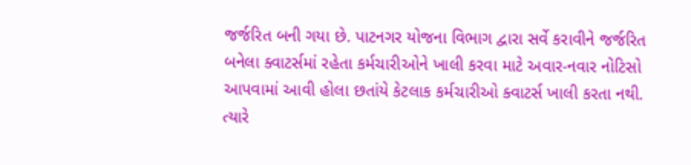જર્જરિત બની ગયા છે. પાટનગર યોજના વિભાગ દ્વારા સર્વે કરાવીને જર્જરિત બનેલા ક્વાટર્સમાં રહેતા કર્મચારીઓને ખાલી કરવા માટે અવાર-નવાર નોટિસો આપવામાં આવી હોલા છતાંયે કેટલાક કર્મચારીઓ ક્વાટર્સ ખાલી કરતા નથી. ત્યારે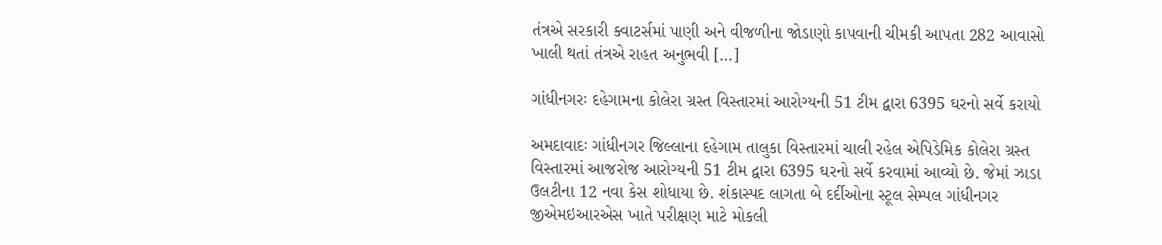તંત્રએ સરકારી ક્વાટર્સમાં પાણી અને વીજળીના જોડાણો કાપવાની ચીમકી આપતા 282 આવાસો ખાલી થતાં તંત્રએ રાહત અનુભવી […]

ગાંધીનગરઃ દહેગામના કોલેરા ગ્રસ્ત વિસ્તારમાં આરોગ્યની 51 ટીમ દ્વારા 6395 ઘરનો સર્વે કરાયો

અમદાવાદઃ ગાંધીનગર જિલ્લાના દહેગામ તાલુકા વિસ્તારમાં ચાલી રહેલ એપિડેમિક કોલેરા ગ્રસ્ત વિસ્તારમાં આજરોજ આરોગ્યની 51 ટીમ દ્વારા 6395 ઘરનો સર્વે કરવામાં આવ્યો છે. જેમાં ઝાડા ઉલટીના 12 નવા કેસ શોધાયા છે. શંકાસ્પદ લાગતા બે દર્દીઓના સ્ટૂલ સેમ્પલ ગાંધીનગર જીએમઇઆરએસ ખાતે પરીક્ષણ માટે મોકલી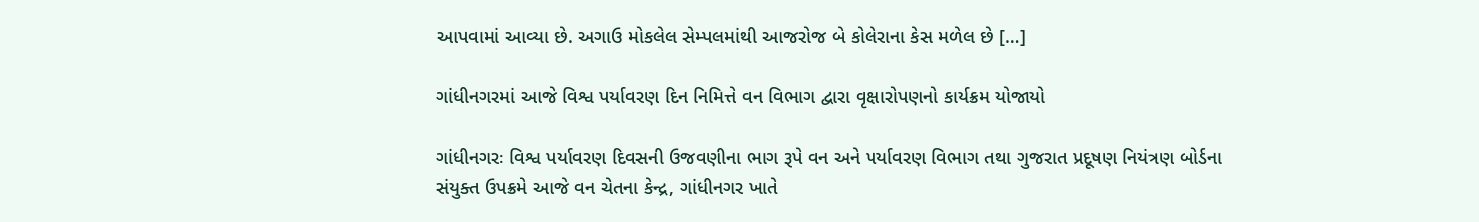આપવામાં આવ્યા છે. અગાઉ મોકલેલ સેમ્પલમાંથી આજરોજ બે કોલેરાના કેસ મળેલ છે […]

ગાંધીનગરમાં આજે વિશ્વ પર્યાવરણ દિન નિમિત્તે વન વિભાગ દ્વારા વૃક્ષારોપણનો કાર્યક્રમ યોજાયો

ગાંધીનગરઃ વિશ્વ પર્યાવરણ દિવસની ઉજવણીના ભાગ રૂપે વન અને પર્યાવરણ વિભાગ તથા ગુજરાત પ્રદૂષણ નિયંત્રણ બોર્ડના સંયુક્ત ઉપક્રમે આજે વન ચેતના કેન્દ્ર, ગાંધીનગર ખાતે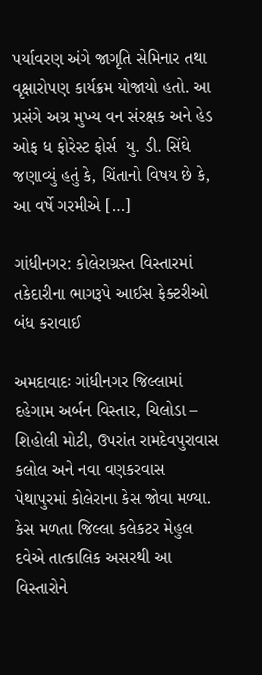પર્યાવરણ અંગે જાગૃતિ સેમિનાર તથા વૃક્ષારોપણ કાર્યક્રમ યોજાયો હતો. આ પ્રસંગે અગ્ર મુખ્ય વન સંરક્ષક અને હેડ ઓફ ધ ફોરેસ્ટ ફોર્સ  યુ. ડી. સિંઘે જણાવ્યું હતું કે, ચિંતાનો વિષય છે કે, આ વર્ષે ગરમીએ […]

ગાંધીનગર: કોલેરાગ્રસ્ત વિસ્તારમાં તકેદારીના ભાગરૂપે આઈસ ફેક્ટરીઓ બંધ કરાવાઈ

અમદાવાદઃ ગાંધીનગર જિલ્લામાં દહેગામ અર્બન વિસ્તાર, ચિલોડા – શિહોલી મોટી, ઉપરાંત રામદેવપુરાવાસ કલોલ અને નવા વણકરવાસ પેથાપુરમાં કોલેરાના કેસ જોવા મળ્યા. કેસ મળતા જિલ્લા કલેકટર મેહુલ દવેએ તાત્કાલિક અસરથી આ વિસ્તારોને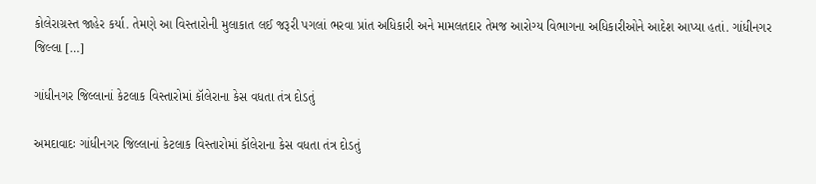કોલેરાગ્રસ્ત જાહેર કર્યા. તેમણે આ વિસ્તારોની મુલાકાત લઈ જરૂરી પગલાં ભરવા પ્રાંત અધિકારી અને મામલતદાર તેમજ આરોગ્ય વિભાગના અધિકારીઓને આદેશ આપ્યા હતાં. ગાંધીનગર જિલ્લા […]

ગાંધીનગર જિલ્લાનાં કેટલાક વિસ્તારોમાં કૉલેરાના કેસ વધતા તંત્ર દોડતું

અમદાવાદઃ ગાંધીનગર જિલ્લાનાં કેટલાક વિસ્તારોમાં કૉલેરાના કેસ વધતા તંત્ર દોડતું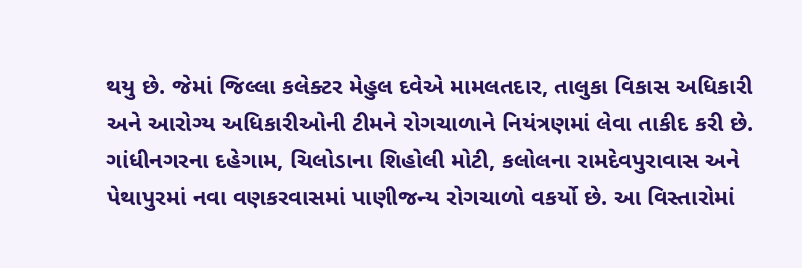થયુ છે. જેમાં જિલ્લા કલેક્ટર મેહુલ દવેએ મામલતદાર, તાલુકા વિકાસ અધિકારી અને આરોગ્ય અધિકારીઓની ટીમને રોગચાળાને નિયંત્રણમાં લેવા તાકીદ કરી છે. ગાંધીનગરના દહેગામ, ચિલોડાના શિહોલી મોટી, કલોલના રામદેવપુરાવાસ અને પેથાપુરમાં નવા વણકરવાસમાં પાણીજન્ય રોગચાળો વકર્યો છે. આ વિસ્તારોમાં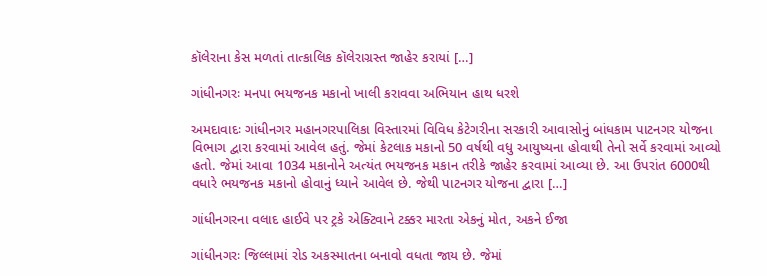કૉલેરાના કેસ મળતાં તાત્કાલિક કૉલેરાગ્રસ્ત જાહેર કરાયાં […]

ગાંધીનગરઃ મનપા ભયજનક મકાનો ખાલી કરાવવા અભિયાન હાથ ધરશે

અમદાવાદઃ ગાંધીનગર મહાનગરપાલિકા વિસ્તારમાં વિવિધ કેટેગરીના સરકારી આવાસોનું બાંધકામ પાટનગર યોજના વિભાગ દ્વારા કરવામાં આવેલ હતું. જેમાં કેટલાક મકાનો 50 વર્ષથી વધુ આયુષ્યના હોવાથી તેનો સર્વે કરવામાં આવ્યો હતો. જેમાં આવા 1034 મકાનોને અત્યંત ભયજનક મકાન તરીકે જાહેર કરવામાં આવ્યા છે. આ ઉપરાંત 6000થી વધારે ભયજનક મકાનો હોવાનું ધ્યાને આવેલ છે. જેથી પાટનગર યોજના દ્વારા […]

ગાંધીનગરના વલાદ હાઈવે પર ટ્રકે એક્ટિવાને ટક્કર મારતા એકનું મોત, અકને ઈજા

ગાંધીનગરઃ જિલ્લામાં રોડ અકસ્માતના બનાવો વધતા જાય છે. જેમાં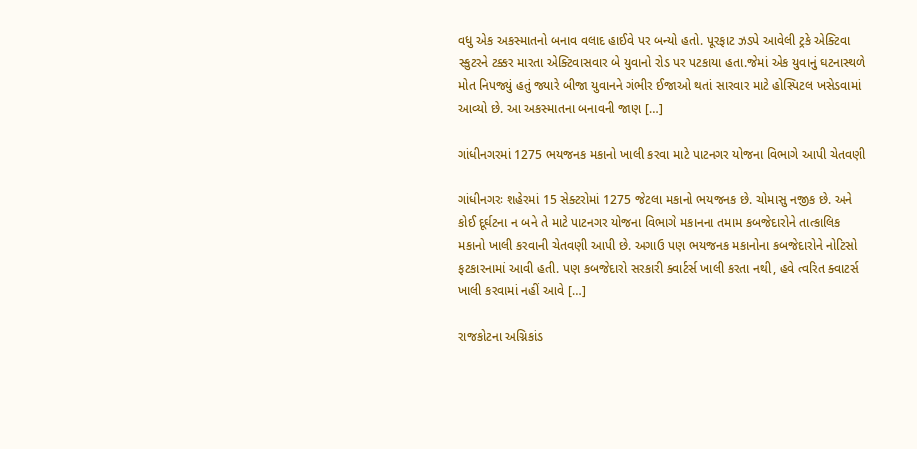વધુ એક અકસ્માતનો બનાવ વલાદ હાઈવે પર બન્યો હતો. પૂરફાટ ઝડપે આવેલી ટ્રકે એક્ટિવા સ્કુટરને ટક્કર મારતા એક્ટિવાસવાર બે યુવાનો રોડ પર પટકાયા હતા.જેમાં એક યુવાનું ઘટનાસ્થળે મોત નિપજ્યું હતું જ્યારે બીજા યુવાનને ગંભીર ઈજાઓ થતાં સારવાર માટે હોસ્પિટલ ખસેડવામાં આવ્યો છે. આ અકસ્માતના બનાવની જાણ […]

ગાંધીનગરમાં 1275 ભયજનક મકાનો ખાલી કરવા માટે પાટનગર યોજના વિભાગે આપી ચેતવણી

ગાંધીનગરઃ શહેરમાં 15 સેક્ટરોમાં 1275 જેટલા મકાનો ભયજનક છે. ચોમાસુ નજીક છે. અને કોઈ દૂર્ઘટના ન બને તે માટે પાટનગર યોજના વિભાગે મકાનના તમામ કબજેદારોને તાત્કાલિક મકાનો ખાલી કરવાની ચેતવણી આપી છે. અગાઉ પણ ભયજનક મકાનોના કબજેદારોને નોટિસો ફટકારનામાં આવી હતી. પણ કબજેદારો સરકારી ક્વાર્ટર્સ ખાલી કરતા નથી, હવે ત્વરિત ક્વાટર્સ ખાલી કરવામાં નહીં આવે […]

રાજકોટના અગ્નિકાંડ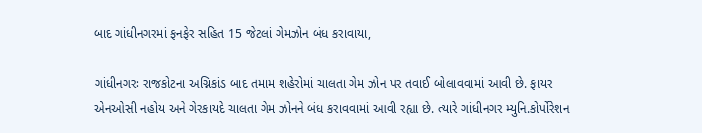બાદ ગાંધીનગરમાં ફનફેર સહિત 15 જેટલાં ગેમઝોન બંધ કરાવાયા,

ગાંધીનગરઃ રાજકોટના અગ્નિકાંડ બાદ તમામ શહેરોમાં ચાલતા ગેમ ઝોન પર તવાઈ બોલાવવામાં આવી છે. ફાયર એનઓસી નહોય અને ગેરકાયદે ચાલતા ગેમ ઝોનને બંધ કરાવવામાં આવી રહ્યા છે. ત્યારે ગાંધીનગર મ્યુનિ.કોર્પોરેશન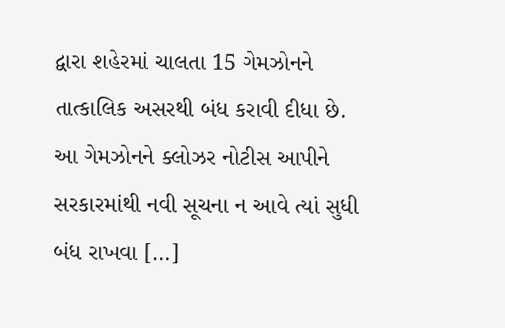દ્વારા શહેરમાં ચાલતા 15 ગેમઝોનને તાત્કાલિક અસરથી બંધ કરાવી દીધા છે. આ ગેમઝોનને ક્લોઝર નોટીસ આપીને સરકારમાંથી નવી સૂચના ન આવે ત્યાં સુધી બંધ રાખવા […]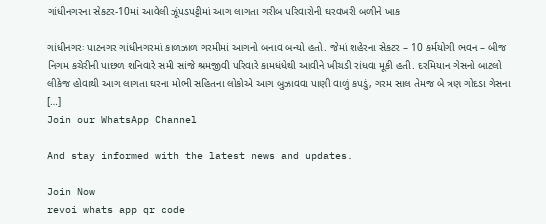ગાંધીનગરના સેકટર-10માં આવેલી ઝૂંપડપટ્ટીમાં આગ લાગતા ગરીબ પરિવારોની ઘરવખરી બળીને ખાક

ગાંધીનગરઃ પાટનગર ગાંધીનગરમાં કાળઝાળ ગરમીમાં આગનો બનાવ બન્યો હતો. જેમાં શહેરના સેકટર – 10 કર્મયોગી ભવન – બીજ નિગમ કચેરીની પાછળ શનિવારે સમી સાંજે શ્રમજીવી પરિવારે કામધંધેથી આવીને ખીચડી રાંધવા મૂકી હતી. દરમિયાન ગેસનો બાટલો લીકેજ હોવાથી આગ લાગતા ઘરના મોભી સહિતના લોકોએ આગ બુઝાવવા પાણી વાળું કપડું, ગરમ સાલ તેમજ બે ત્રણ ગોદડા ગેસના […]
Join our WhatsApp Channel

And stay informed with the latest news and updates.

Join Now
revoi whats app qr code